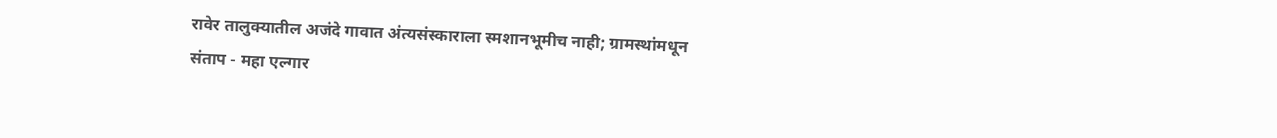रावेर तालुक्यातील अजंदे गावात अंत्यसंस्काराला स्मशानभूमीच नाही; ग्रामस्थांमधून संताप - महा एल्गार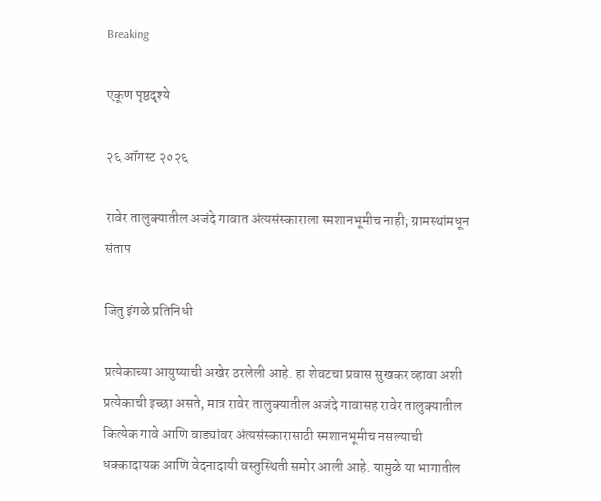Breaking

एकूण पृष्ठदृश्ये

२६ ऑगस्ट २०२६

रावेर तालुक्यातील अजंदे गावात अंत्यसंस्काराला स्मशानभूमीच नाही; ग्रामस्थांमधून संताप

जितु इंगळे प्रतिनिधी

प्रत्येकाच्या आयुष्याची अखेर ठरलेली आहे. हा शेवटचा प्रवास सुखकर व्हावा अशी प्रत्येकाची इच्छा असते, मात्र रावेर तालुक्यातील अजंदे गावासह रावेर तालुक्यातील कित्येक गावे आणि वाड्यांवर अंत्यसंस्कारासाठी स्मशानभूमीच नसल्याची धक्कादायक आणि वेदनादायी वस्तुस्थिती समोर आली आहे. यामुळे या भागातील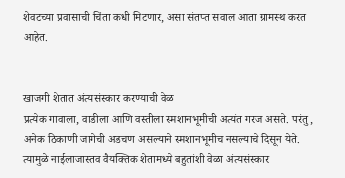शेवटच्या प्रवासाची चिंता कधी मिटणार, असा संतप्त सवाल आता ग्रामस्थ करत आहेत.


खाजगी शेतात अंत्यसंस्कार करण्याची वेळ
प्रत्येक गावाला, वाडीला आणि वस्तीला स्मशानभूमीची अत्यंत गरज असते. परंतु, अनेक ठिकाणी जागेची अडचण असल्याने स्मशानभूमीच नसल्याचे दिसून येते. त्यामुळे नाईलाजास्तव वैयक्तिक शेतामध्ये बहुतांशी वेळा अंत्यसंस्कार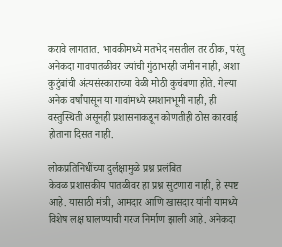करावे लागतात. भावकीमध्ये मतभेद नसतील तर ठीक, परंतु अनेकदा गावपातळीवर ज्यांची गुंठाभरही जमीन नाही, अशा कुटुंबांची अंत्यसंस्काराच्या वेळी मोठी कुचंबणा होते. गेल्या अनेक वर्षांपासून या गावांमध्ये स्मशानभूमी नाही, ही वस्तुस्थिती असूनही प्रशासनाकडून कोणतीही ठोस कारवाई होताना दिसत नाही.

लोकप्रतिनिधींच्या दुर्लक्षामुळे प्रश्न प्रलंबित
केवळ प्रशासकीय पातळीवर हा प्रश्न सुटणारा नाही, हे स्पष्ट आहे. यासाठी मंत्री, आमदार आणि खासदार यांनी यामध्ये विशेष लक्ष घालण्याची गरज निर्माण झाली आहे. अनेकदा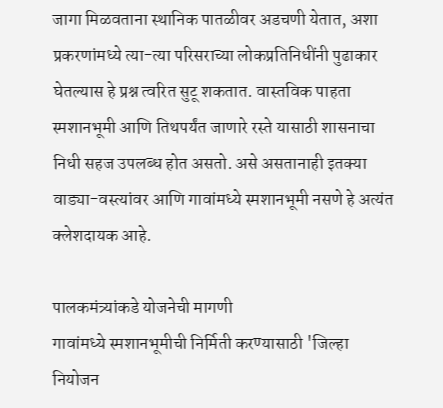जागा मिळवताना स्थानिक पातळीवर अडचणी येतात, अशा प्रकरणांमध्ये त्या-त्या परिसराच्या लोकप्रतिनिधींनी पुढाकार घेतल्यास हे प्रश्न त्वरित सुटू शकतात. वास्तविक पाहता स्मशानभूमी आणि तिथपर्यंत जाणारे रस्ते यासाठी शासनाचा निधी सहज उपलब्ध होत असतो. असे असतानाही इतक्या वाड्या-वस्त्यांवर आणि गावांमध्ये स्मशानभूमी नसणे हे अत्यंत क्लेशदायक आहे.

पालकमंत्र्यांकडे योजनेची मागणी
गावांमध्ये स्मशानभूमीची निर्मिती करण्यासाठी 'जिल्हा नियोजन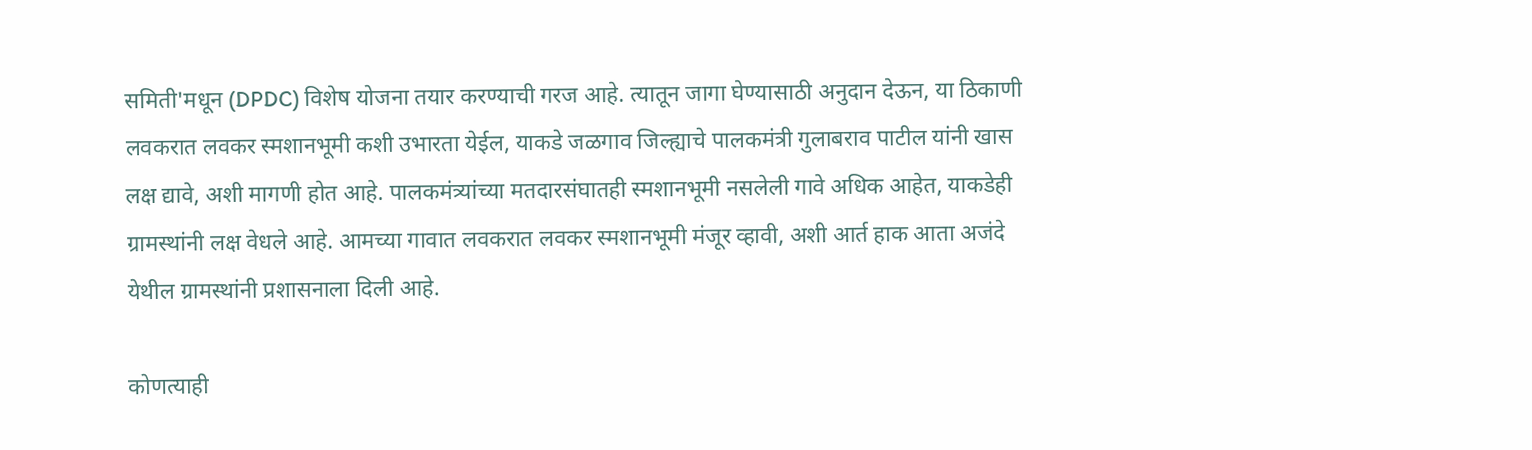समिती'मधून (DPDC) विशेष योजना तयार करण्याची गरज आहे. त्यातून जागा घेण्यासाठी अनुदान देऊन, या ठिकाणी लवकरात लवकर स्मशानभूमी कशी उभारता येईल, याकडे जळगाव जिल्ह्याचे पालकमंत्री गुलाबराव पाटील यांनी खास लक्ष द्यावे, अशी मागणी होत आहे. पालकमंत्र्यांच्या मतदारसंघातही स्मशानभूमी नसलेली गावे अधिक आहेत, याकडेही ग्रामस्थांनी लक्ष वेधले आहे. आमच्या गावात लवकरात लवकर स्मशानभूमी मंजूर व्हावी, अशी आर्त हाक आता अजंदे येथील ग्रामस्थांनी प्रशासनाला दिली आहे.

कोणत्याही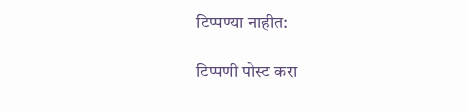टिप्पण्‍या नाहीत:

टिप्पणी पोस्ट करा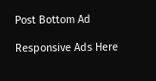Post Bottom Ad

Responsive Ads Here